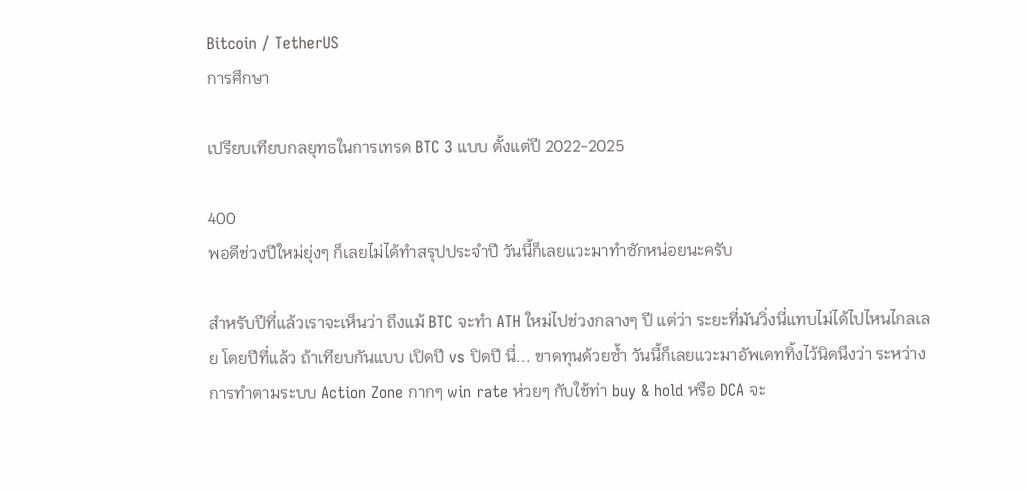Bitcoin / TetherUS
การศึกษา

เปรียบเทียบกลยุทธในการเทรด BTC 3 แบบ ตั้งแต่ปี 2022-2025

400
พอดีช่วงปีใหม่ยุ่งๆ ก็เลยไม่ได้ทำสรุปประจำปี วันนี้ก็เลยแวะมาทำซักหน่อยนะครับ

สำหรับปีที่แล้วเราจะเห็นว่า ถึงแม้ BTC จะทำ ATH ใหม่ไปช่วงกลางๆ ปี แต่ว่า ระยะที่มันวิ่งนี่แทบไม่ได้ไปไหนไกลเลย โดยปีที่แล้ว ถ้าเทียบกันแบบ เปิดปี vs ปิดปี นี่... ขาดทุนด้วยซ้ำ วันนี้ก็เลยแวะมาอัพเดททิ้งไว้นิดนึงว่า ระหว่างการทำตามระบบ Action Zone กากๆ win rate ห่วยๆ กับใช้ท่า buy & hold หรือ DCA จะ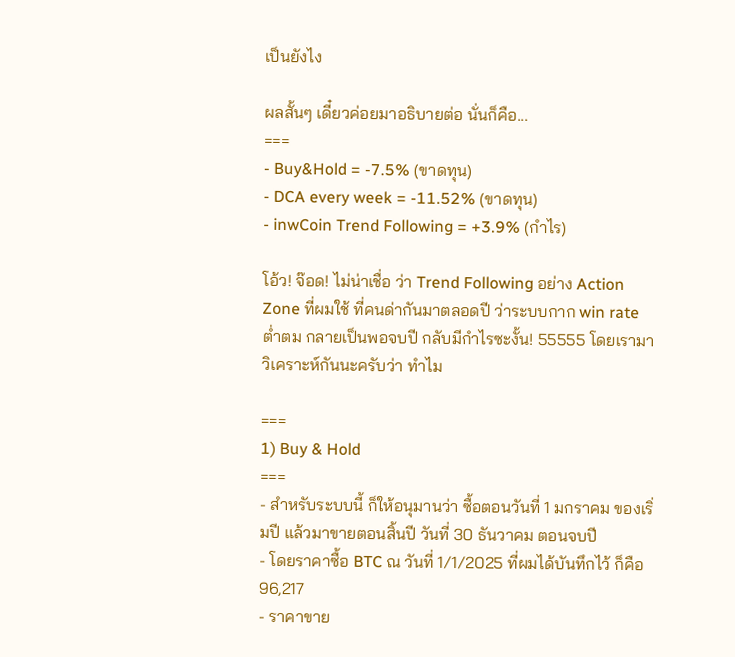เป็นยังไง

ผลสั้นๆ เดี๋ยวค่อยมาอธิบายต่อ นั่นก็คือ...
===
- Buy&Hold = -7.5% (ขาดทุน)
- DCA every week = -11.52% (ขาดทุน)
- inwCoin Trend Following = +3.9% (กำไร)

โอ้ว! จ๊อด! ไม่น่าเชื่อ ว่า Trend Following อย่าง Action Zone ที่ผมใช้ ที่คนด่ากันมาตลอดปี ว่าระบบกาก win rate ต่ำตม กลายเป็นพอจบปี กลับมีกำไรซะงั้น! 55555 โดยเรามาวิเคราะห์กันนะครับว่า ทำไม

===
1) Buy & Hold
===
- สำหรับระบบนี้ ก็ให้อนุมานว่า ซื้อตอนวันที่ 1 มกราคม ของเริ่มปี แล้วมาขายตอนสิ้นปี วันที่ 30 ธันวาคม ตอนจบปี
- โดยราคาซื้อ BTC ณ วันที่ 1/1/2025 ที่ผมได้บันทึกไว้ ก็คือ 96,217
- ราคาขาย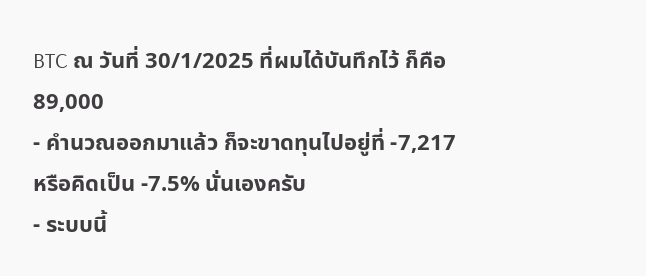BTC ณ วันที่ 30/1/2025 ที่ผมได้บันทึกไว้ ก็คือ 89,000
- คำนวณออกมาแล้ว ก็จะขาดทุนไปอยู่ที่ -7,217 หรือคิดเป็น -7.5% นั่นเองครับ
- ระบบนี้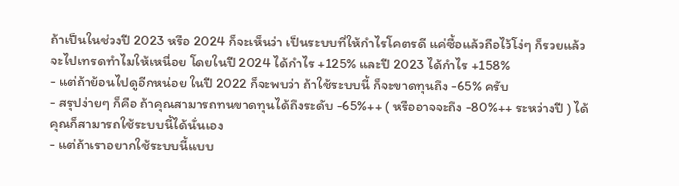ถ้าเป็นในช่วงปี 2023 หรือ 2024 ก็จะเห็นว่า เป็นระบบที่ให้กำไรโคตรดี แค่ซื้อแล้วถือไว้โง่ๆ ก็รวยแล้ว จะไปเทรดทำไมให้เหนื่อย โดยในปี 2024 ได้กำไร +125% และปี 2023 ได้กำไร +158%
- แต่ถ้าย้อนไปดูอีกหน่อย ในปี 2022 ก็จะพบว่า ถ้าใช้ระบบนี้ ก็จะขาดทุนถึง -65% ครับ
- สรุปง่ายๆ ก็คือ ถ้าคุณสามารถทนขาดทุนได้ถึงระดับ -65%++ ( หรืออาจจะถึง -80%++ ระหว่างปี ) ได้ คุณก็สามารถใช้ระบบนี้ได้นั่นเอง
- แต่ถ้าเราอยากใช้ระบบนี้แบบ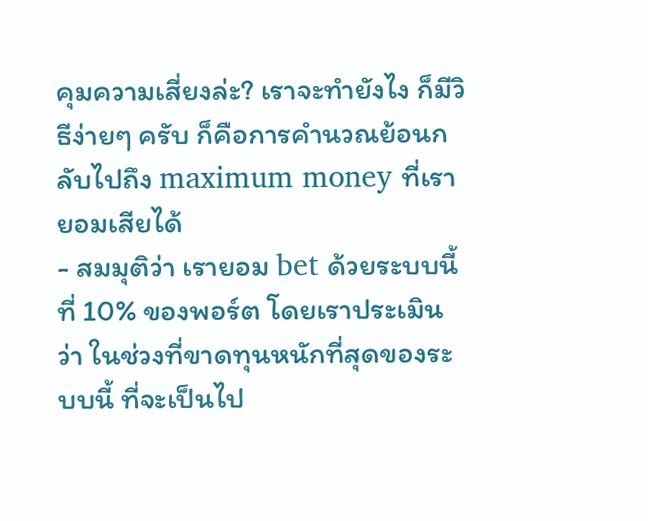คุมความเสี่ยงล่ะ? เราจะทำยังไง ก็มีวิธีง่ายๆ ครับ ก็คือการคำนวณย้อนกลับไปถึง maximum money ที่เรายอมเสียได้
- สมมุติว่า เรายอม bet ด้วยระบบนี้ ที่ 10% ของพอร์ต โดยเราประเมินว่า ในช่วงที่ขาดทุนหนักที่สุดของระบบนี้ ที่จะเป็นไป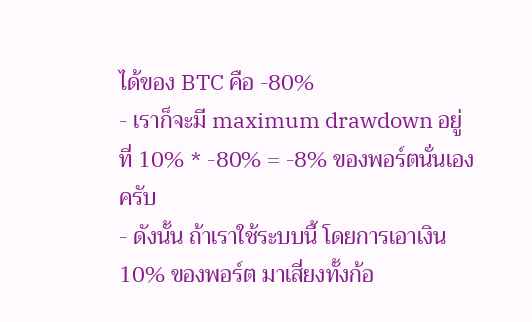ได้ของ BTC คือ -80%
- เราก็จะมี maximum drawdown อยู่ที่ 10% * -80% = -8% ของพอร์ตนั่นเองครับ
- ดังนั้น ถ้าเราใช้ระบบนี้ โดยการเอาเงิน 10% ของพอร์ต มาเสี่ยงทั้งก้อ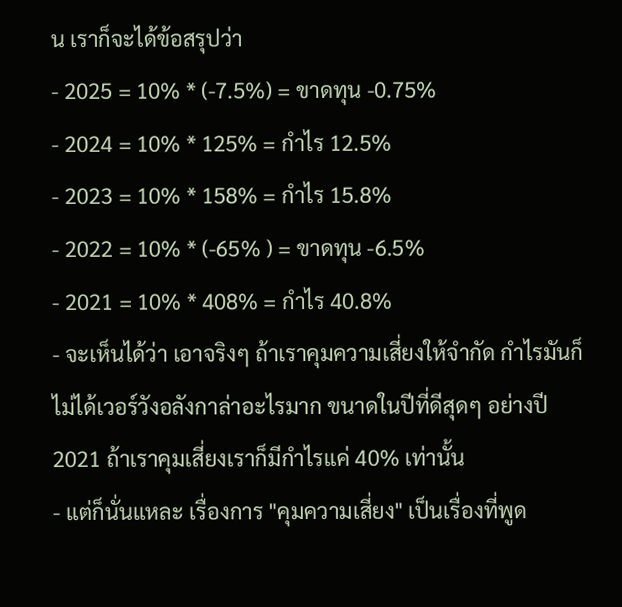น เราก็จะได้ข้อสรุปว่า
- 2025 = 10% * (-7.5%) = ขาดทุน -0.75%
- 2024 = 10% * 125% = กำไร 12.5%
- 2023 = 10% * 158% = กำไร 15.8%
- 2022 = 10% * (-65% ) = ขาดทุน -6.5%
- 2021 = 10% * 408% = กำไร 40.8%
- จะเห็นได้ว่า เอาจริงๆ ถ้าเราคุมความเสี่ยงให้จำกัด กำไรมันก็ไม่ได้เวอร์วังอลังกาล่าอะไรมาก ขนาดในปีที่ดีสุดๆ อย่างปี 2021 ถ้าเราคุมเสี่ยงเราก็มีกำไรแค่ 40% เท่านั้น
- แต่ก็นั่นแหละ เรื่องการ "คุมความเสี่ยง" เป็นเรื่องที่พูด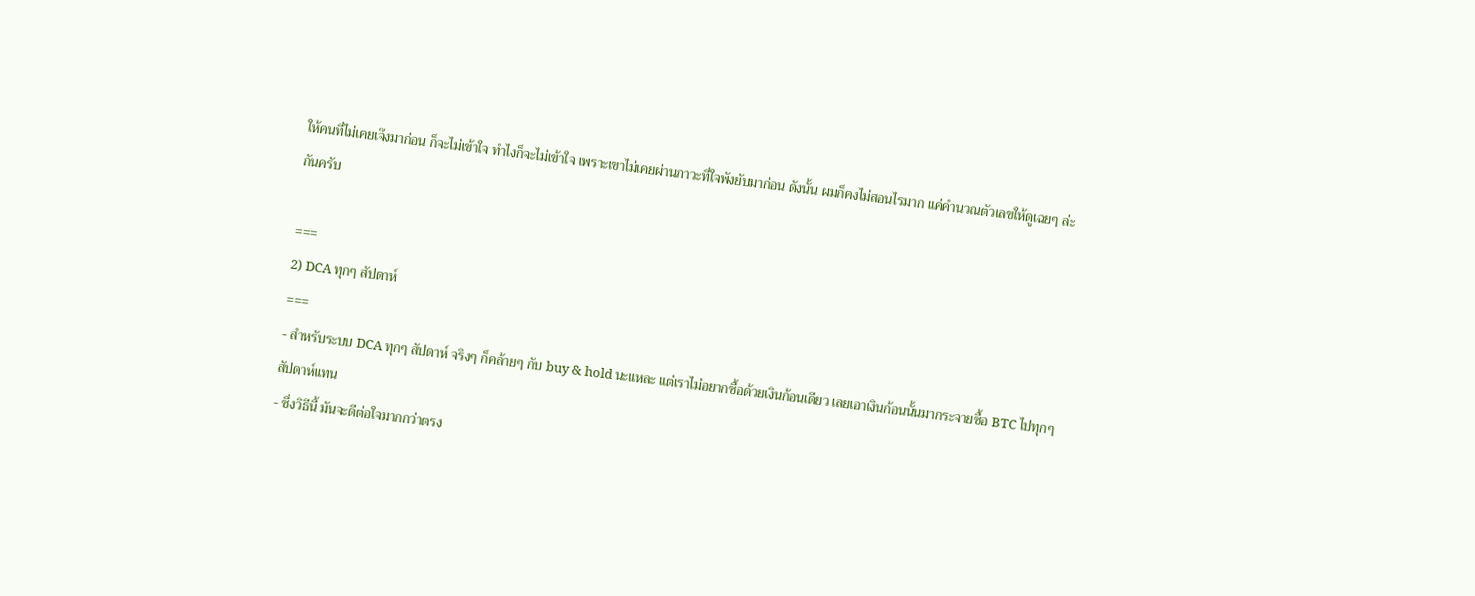ให้คนที่ไม่เคยเจ๊งมาก่อน ก็จะไม่เข้าใจ ทำไงก็จะไม่เข้าใจ เพราะเขาไม่เคยผ่านภาวะที่ใจพังยับมาก่อน ดังนั้น ผมก็คงไม่สอนไรมาก แค่คำนวณตัวเลขให้ดูเฉยๆ ล่ะกันครับ

===
2) DCA ทุกๆ สัปดาห์
===
- สำหรับระบบ DCA ทุกๆ สัปดาห์ จริงๆ ก็คล้ายๆ กับ buy & hold นะแหละ แต่เราไม่อยากซื้อด้วยเงินก้อนเดียว เลยเอาเงินก้อนนั้นมากระจายซื้อ BTC ไปทุกๆ สัปดาห์แทน
- ซึ่งวิธีนี้ มันจะดีต่อใจมากกว่าตรง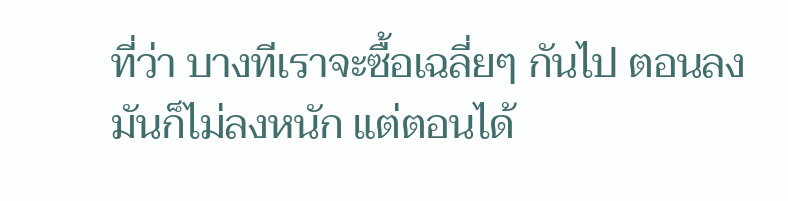ที่ว่า บางทีเราจะซื้อเฉลี่ยๆ กันไป ตอนลงมันก็ไม่ลงหนัก แต่ตอนได้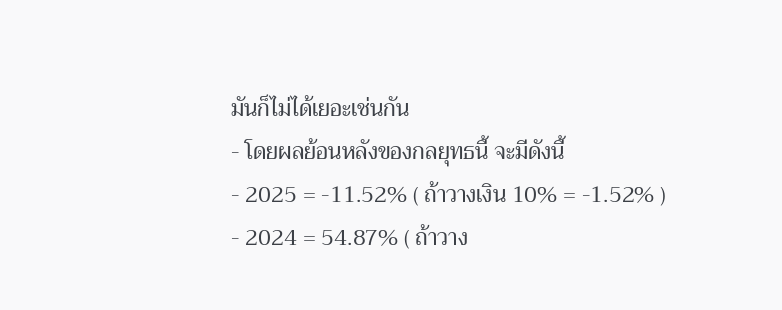มันก็ไม่ได้เยอะเช่นกัน
- โดยผลย้อนหลังของกลยุทธนี้ จะมีดังนี้
- 2025 = -11.52% ( ถ้าวางเงิน 10% = -1.52% )
- 2024 = 54.87% ( ถ้าวาง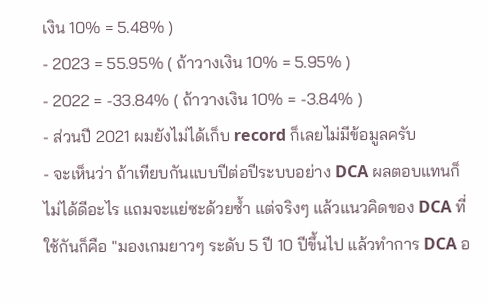เงิน 10% = 5.48% )
- 2023 = 55.95% ( ถ้าวางเงิน 10% = 5.95% )
- 2022 = -33.84% ( ถ้าวางเงิน 10% = -3.84% )
- ส่วนปี 2021 ผมยังไม่ได้เก็บ record ก็เลยไม่มีข้อมูลครับ
- จะเห็นว่า ถ้าเทียบกันแบบปีต่อปีระบบอย่าง DCA ผลตอบแทนก็ไม่ได้ดีอะไร แถมจะแย่ซะด้วยซ้ำ แต่จริงๆ แล้วแนวคิดของ DCA ที่ใช้กันก็คือ "มองเกมยาวๆ ระดับ 5 ปี 10 ปีขึ้นไป แล้วทำการ DCA อ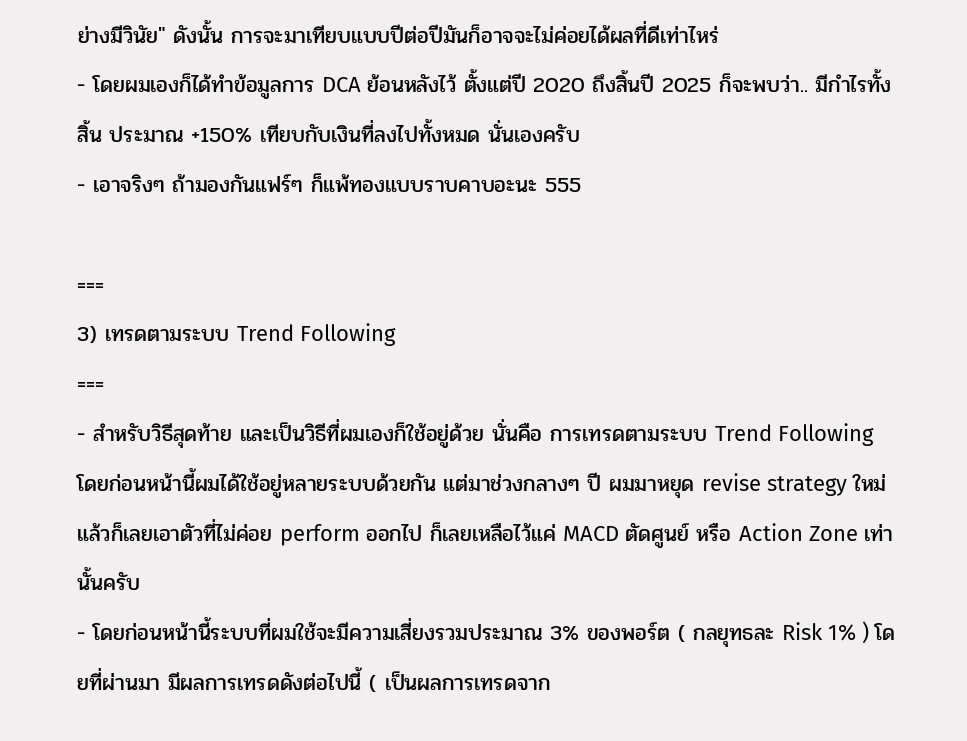ย่างมีวินัย" ดังนั้น การจะมาเทียบแบบปีต่อปีมันก็อาจจะไม่ค่อยได้ผลที่ดีเท่าไหร่
- โดยผมเองก็ได้ทำข้อมูลการ DCA ย้อนหลังไว้ ตั้งแต่ปี 2020 ถึงสิ้นปี 2025 ก็จะพบว่า.. มีกำไรทั้งสิ้น ประมาณ +150% เทียบกับเงินที่ลงไปทั้งหมด นั่นเองครับ
- เอาจริงๆ ถ้ามองกันแฟร์ๆ ก็แพ้ทองแบบราบคาบอะนะ 555

===
3) เทรดตามระบบ Trend Following
===
- สำหรับวิธีสุดท้าย และเป็นวิธีที่ผมเองก็ใช้อยู่ด้วย นั่นคือ การเทรดตามระบบ Trend Following โดยก่อนหน้านี้ผมได้ใช้อยู่หลายระบบด้วยกัน แต่มาช่วงกลางๆ ปี ผมมาหยุด revise strategy ใหม่ แล้วก็เลยเอาตัวที่ไม่ค่อย perform ออกไป ก็เลยเหลือไว้แค่ MACD ตัดศูนย์ หรือ Action Zone เท่านั้นครับ
- โดยก่อนหน้านี้ระบบที่ผมใช้จะมีความเสี่ยงรวมประมาณ 3% ของพอร์ต ( กลยุทธละ Risk 1% ) โดยที่ผ่านมา มีผลการเทรดดังต่อไปนี้ ( เป็นผลการเทรดจาก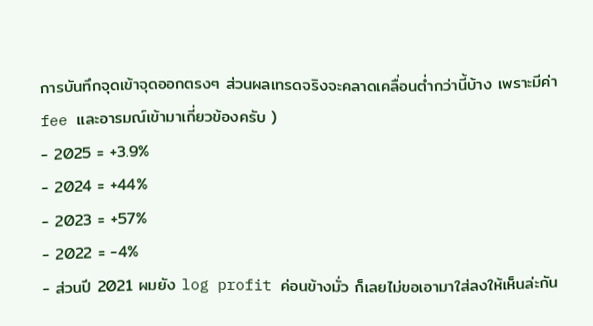การบันทึกจุดเข้าจุดออกตรงๆ ส่วนผลเทรดจริงจะคลาดเคลื่อนต่ำกว่านี้บ้าง เพราะมีค่า fee และอารมณ์เข้ามาเกี่ยวข้องครับ )
- 2025 = +3.9%
- 2024 = +44%
- 2023 = +57%
- 2022 = -4%
- ส่วนปี 2021 ผมยัง log profit ค่อนข้างมั่ว ก็เลยไม่ขอเอามาใส่ลงให้เห็นล่ะกัน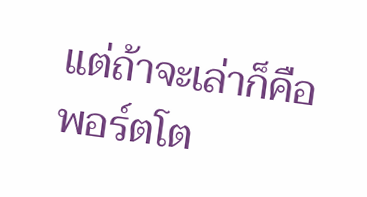แต่ถ้าจะเล่าก็คือพอร์ตโต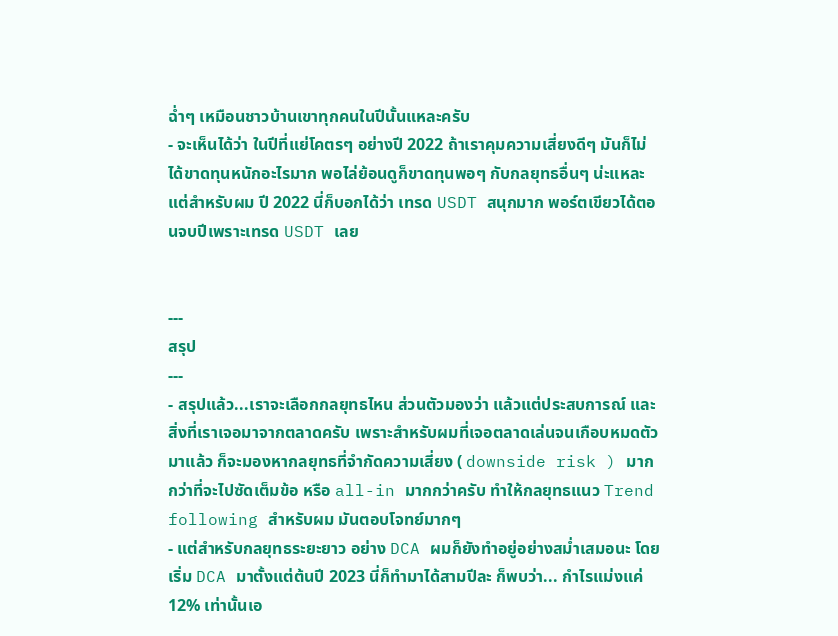ฉ่ำๆ เหมือนชาวบ้านเขาทุกคนในปีนั้นแหละครับ
- จะเห็นได้ว่า ในปีที่แย่โคตรๆ อย่างปี 2022 ถ้าเราคุมความเสี่ยงดีๆ มันก็ไม่ได้ขาดทุนหนักอะไรมาก พอไล่ย้อนดูก็ขาดทุนพอๆ กับกลยุทธอื่นๆ น่ะแหละ แต่สำหรับผม ปี 2022 นี่ก็บอกได้ว่า เทรด USDT สนุกมาก พอร์ตเขียวได้ตอนจบปีเพราะเทรด USDT เลย


---
สรุป
---
- สรุปแล้ว...เราจะเลือกกลยุทธไหน ส่วนตัวมองว่า แล้วแต่ประสบการณ์ และสิ่งที่เราเจอมาจากตลาดครับ เพราะสำหรับผมที่เจอตลาดเล่นจนเกือบหมดตัวมาแล้ว ก็จะมองหากลยุทธที่จำกัดความเสี่ยง ( downside risk ) มากกว่าที่จะไปซัดเต็มข้อ หรือ all-in มากกว่าครับ ทำให้กลยุทธแนว Trend following สำหรับผม มันตอบโจทย์มากๆ
- แต่สำหรับกลยุทธระยะยาว อย่าง DCA ผมก็ยังทำอยู่อย่างสม่ำเสมอนะ โดยเริ่ม DCA มาตั้งแต่ต้นปี 2023 นี่ก็ทำมาได้สามปีละ ก็พบว่า... กำไรแม่งแค่ 12% เท่านั้นเอ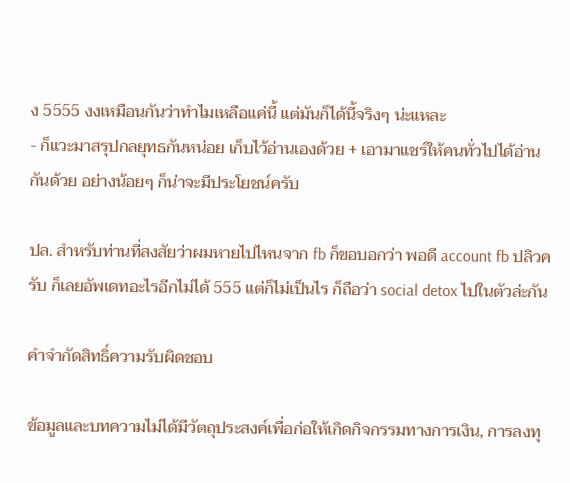ง 5555 งงเหมือนกันว่าทำไมเหลือแค่นี้ แต่มันก็ได้นี้จริงๆ น่ะแหละ
- ก็แวะมาสรุปกลยุทธกันหน่อย เก็บไว้อ่านเองด้วย + เอามาแชร์ให้คนทั่วไปได้อ่านกันด้วย อย่างน้อยๆ ก็น่าจะมีประโยชน์ครับ

ปล. สำหรับท่านที่สงสัยว่าผมหายไปไหนจาก fb ก็ขอบอกว่า พอดี account fb ปลิวครับ ก็เลยอัพเดทอะไรอีกไม่ได้ 555 แต่ก็ไม่เป็นไร ก็ถือว่า social detox ไปในตัวล่ะกัน

คำจำกัดสิทธิ์ความรับผิดชอบ

ข้อมูลและบทความไม่ได้มีวัตถุประสงค์เพื่อก่อให้เกิดกิจกรรมทางการเงิน, การลงทุ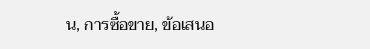น, การซื้อขาย, ข้อเสนอ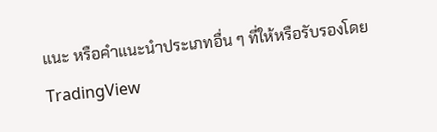แนะ หรือคำแนะนำประเภทอื่น ๆ ที่ให้หรือรับรองโดย TradingView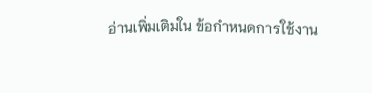อ่านเพิ่มเติมใน ข้อกำหนดการใช้งาน